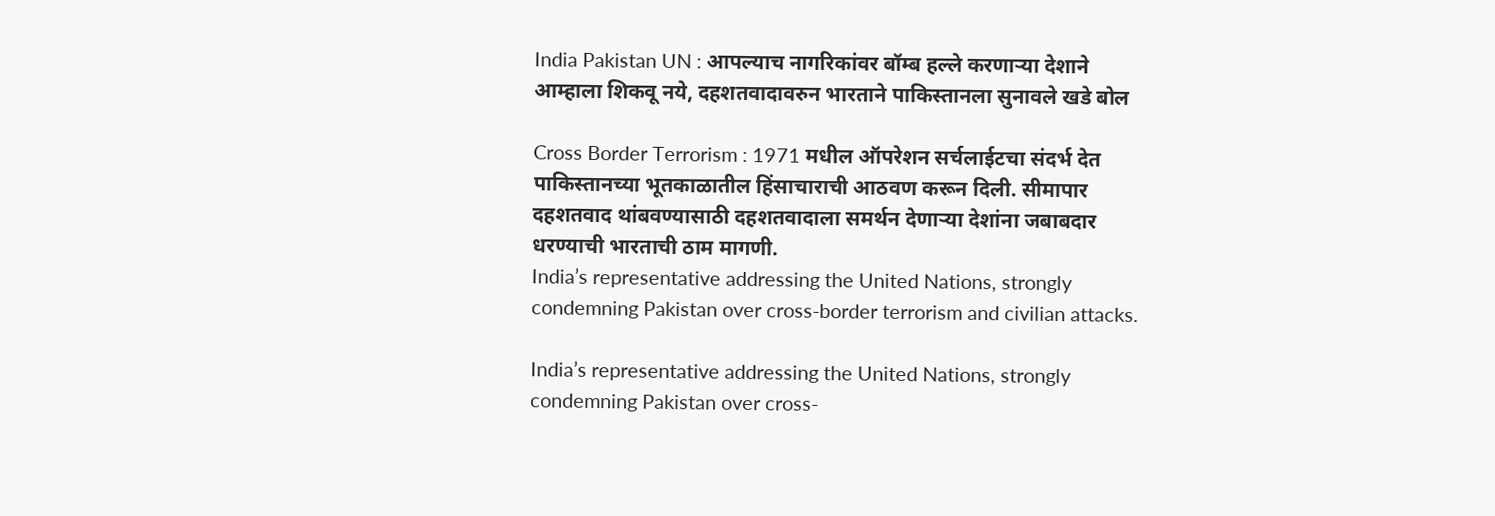India Pakistan UN : आपल्याच नागरिकांवर बॉम्ब हल्ले करणाऱ्या देशाने आम्हाला शिकवू नये, दहशतवादावरुन भारताने पाकिस्तानला सुनावले खडे बोल

Cross Border Terrorism : 1971 मधील ऑपरेशन सर्चलाईटचा संदर्भ देत पाकिस्तानच्या भूतकाळातील हिंसाचाराची आठवण करून दिली. सीमापार दहशतवाद थांबवण्यासाठी दहशतवादाला समर्थन देणाऱ्या देशांना जबाबदार धरण्याची भारताची ठाम मागणी.
India’s representative addressing the United Nations, strongly condemning Pakistan over cross-border terrorism and civilian attacks.

India’s representative addressing the United Nations, strongly condemning Pakistan over cross-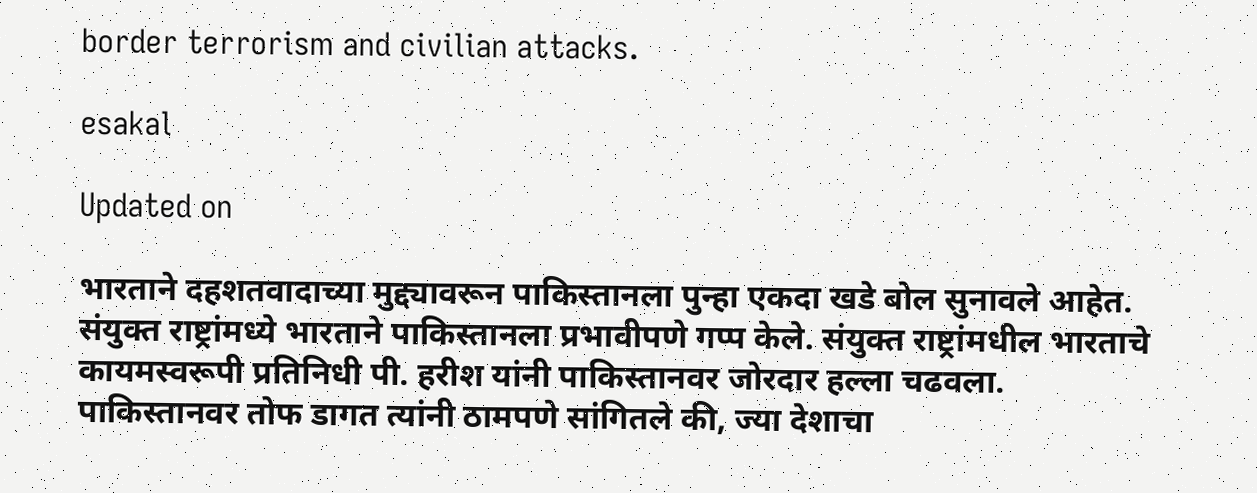border terrorism and civilian attacks.

esakal

Updated on

भारताने दहशतवादाच्या मुद्द्यावरून पाकिस्तानला पुन्हा एकदा खडे बोल सुनावले आहेत. संयुक्त राष्ट्रांमध्ये भारताने पाकिस्तानला प्रभावीपणे गप्प केले. संयुक्त राष्ट्रांमधील भारताचे कायमस्वरूपी प्रतिनिधी पी. हरीश यांनी पाकिस्तानवर जोरदार हल्ला चढवला. पाकिस्तानवर तोफ डागत त्यांनी ठामपणे सांगितले की, ज्या देशाचा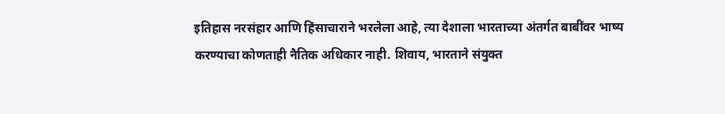इतिहास नरसंहार आणि हिंसाचाराने भरलेला आहे, त्या देशाला भारताच्या अंतर्गत बाबींवर भाष्य करण्याचा कोणताही नैतिक अधिकार नाही. शिवाय, भारताने संयुक्त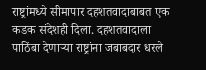राष्ट्रांमध्ये सीमापार दहशतवादाबाबत एक कडक संदेशही दिला. दहशतवादाला पाठिंबा देणाऱ्या राष्ट्रांना जबाबदार धरले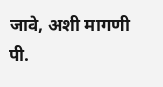जावे, अशी मागणी पी.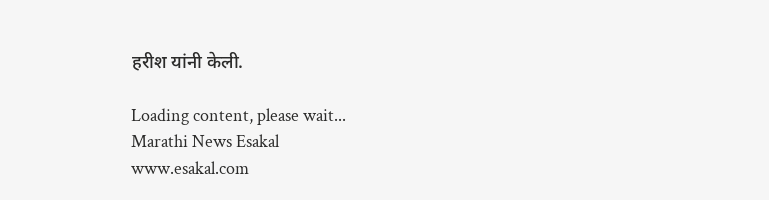हरीश यांनी केली.

Loading content, please wait...
Marathi News Esakal
www.esakal.com